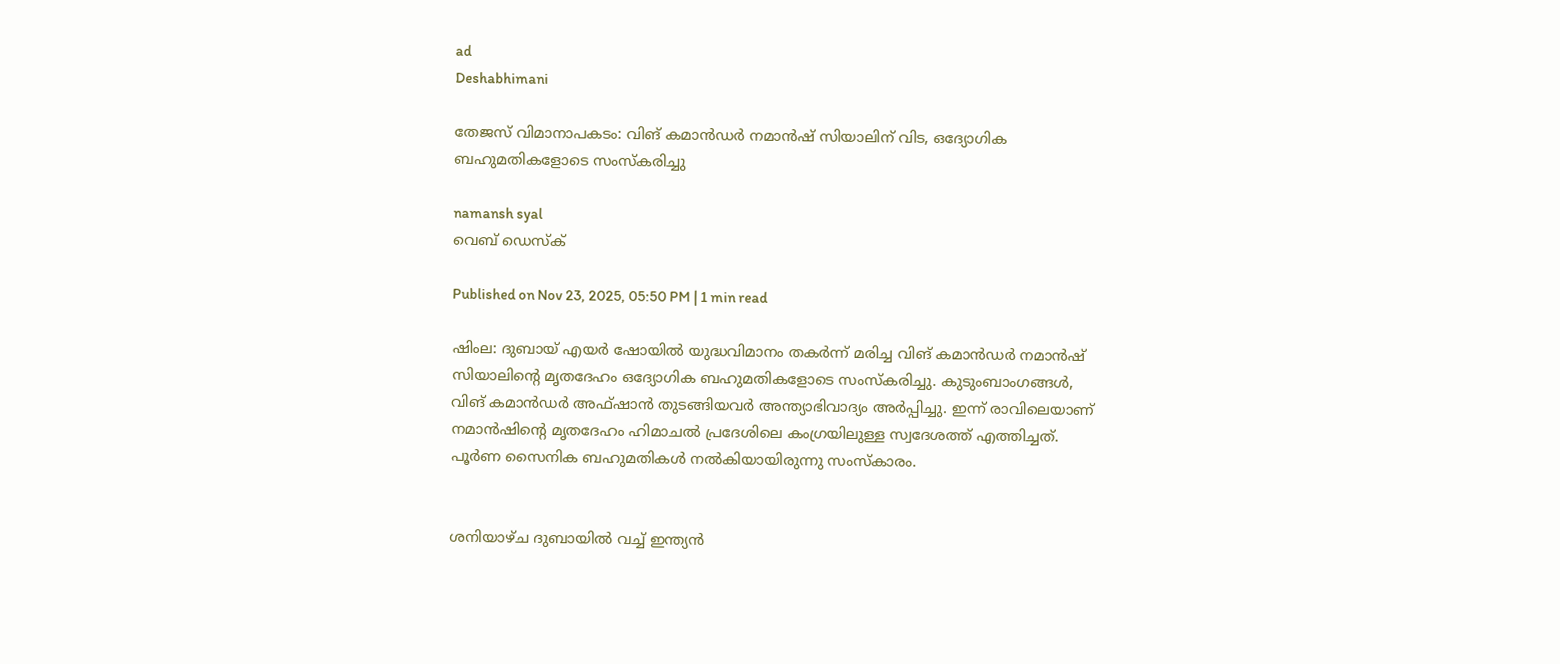ad
Deshabhimani

തേജസ് വിമാനാപകടം: വിങ് കമാൻഡർ നമാൻഷ് സിയാലിന് വിട, ഒദ്യോഗിക ബഹുമതികളോടെ സംസ്കരിച്ചു

namansh syal
വെബ് ഡെസ്ക്

Published on Nov 23, 2025, 05:50 PM | 1 min read

ഷിംല: ദുബായ് എയർ ഷോയിൽ യുദ്ധവിമാനം തകർന്ന് മരിച്ച വിങ് കമാൻഡർ നമാൻഷ് സിയാലിന്റെ മൃതദേഹം ഒദ്യോഗിക ബഹുമതികളോടെ സംസ്കരിച്ചു. കുടുംബാംഗങ്ങൾ, വിങ് കമാൻഡർ അഫ്ഷാൻ തുടങ്ങിയവർ അന്ത്യാഭിവാദ്യം അർപ്പിച്ചു. ഇന്ന് രാവിലെയാണ് നമാൻഷിന്റെ മൃതദേഹം ഹിമാചൽ പ്രദേശിലെ കംഗ്രയിലുള്ള സ്വദേശത്ത് എത്തിച്ചത്. പൂർണ സൈനിക ബഹുമതികൾ നൽകിയായിരുന്നു സംസ്കാരം.


ശനിയാഴ്ച ദുബായിൽ വച്ച് ഇന്ത്യൻ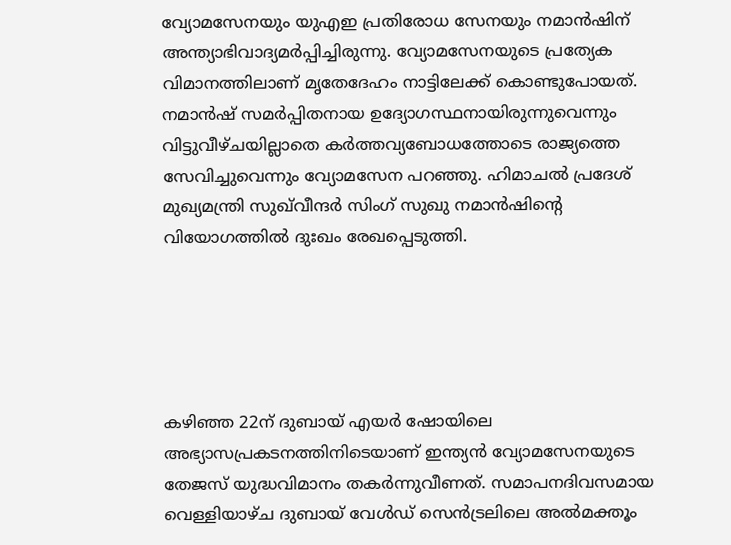വ്യോമസേനയും യുഎഇ പ്രതിരോധ സേനയും നമാൻഷിന് അന്ത്യാഭിവാദ്യമർപ്പിച്ചിരുന്നു. വ്യോമസേനയുടെ പ്രത്യേക വിമാനത്തിലാണ് മൃതേദേഹം നാട്ടിലേക്ക് കൊണ്ടുപോയത്. നമാൻഷ് സമർപ്പിതനായ ഉദ്യോഗസ്ഥനായിരുന്നുവെന്നും വിട്ടുവീഴ്ചയില്ലാതെ കർത്തവ്യബോധത്തോടെ രാജ്യത്തെ സേവിച്ചുവെന്നും വ്യോമസേന പറഞ്ഞു. ഹിമാചൽ പ്രദേശ് മുഖ്യമന്ത്രി സുഖ്‌വീന്ദർ സിംഗ് സുഖു നമാൻഷിന്റെ വിയോഗത്തിൽ ദുഃഖം രേഖപ്പെടുത്തി.





കഴിഞ്ഞ 22ന് ദുബായ് എയര്‍ ഷോയിലെ അഭ്യാസപ്രകടനത്തിനിടെയാണ് ഇന്ത്യന്‍ വ്യോമസേനയുടെ തേജസ് യുദ്ധവിമാനം തകര്‍ന്നുവീണത്. സമാപനദിവസമായ വെള്ളിയാഴ്‌ച ദുബായ് വേള്‍ഡ് സെൻട്രലിലെ അല്‍മക്തൂം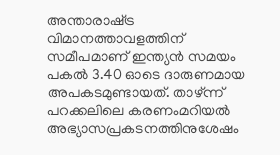അന്താരാഷ്‌ട്ര വിമാനത്താവളത്തിന് സമീപമാണ് ഇന്ത്യൻ സമയം പകൽ 3.40 ഓടെ ദാരുണമായ അപകടമുണ്ടായത്. താഴ്‍ന്ന് പറക്കലിലെ കരണംമറിയൽ അഭ്യാസപ്രകടനത്തിനുശേഷം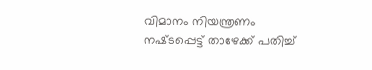വിമാനം നിയന്ത്രണം നഷ്‌ടപ്പെട്ട് താഴേക്ക് പതിച്ച്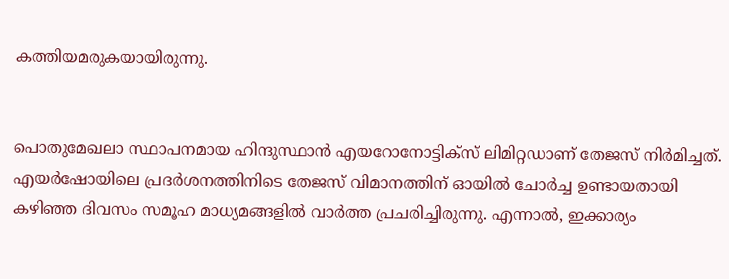കത്തിയമരുകയായിരുന്നു.


പൊതുമേഖലാ സ്ഥാപനമായ ഹിന്ദുസ്ഥാന്‍ എയറോനോട്ടിക്‌സ് ലിമിറ്റഡാണ് തേജസ്‌ നിര്‍മിച്ചത്. എയര്‍ഷോയിലെ പ്രദര്‍ശനത്തിനിടെ തേജസ് വിമാനത്തിന് ഓയില്‍ ചോര്‍ച്ച ഉണ്ടായതായി കഴിഞ്ഞ ദിവസം സമൂഹ മാധ്യമങ്ങളിൽ വാര്‍ത്ത പ്രചരിച്ചിരുന്നു. എന്നാല്‍, ഇക്കാര്യം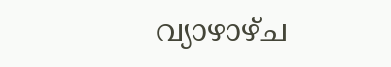വ്യാഴാഴ്‌ച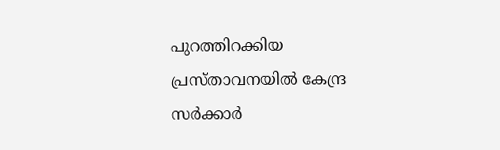പുറത്തിറക്കിയ പ്രസ്‌താവനയില്‍ കേന്ദ്ര സര്‍ക്കാര്‍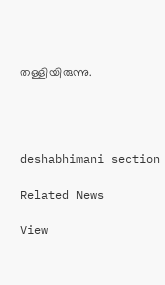തള്ളിയിരുന്നു.




deshabhimani section

Related News

View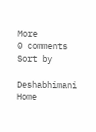More
0 comments
Sort by

Deshabhimani
Home